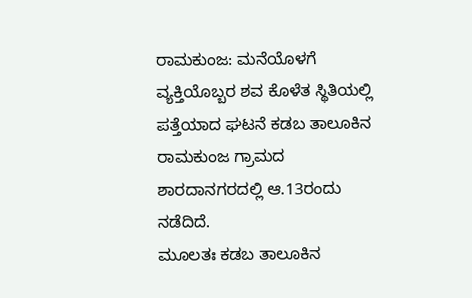ರಾಮಕುಂಜ: ಮನೆಯೊಳಗೆ ವ್ಯಕ್ತಿಯೊಬ್ಬರ ಶವ ಕೊಳೆತ ಸ್ಥಿತಿಯಲ್ಲಿ ಪತ್ತೆಯಾದ ಘಟನೆ ಕಡಬ ತಾಲೂಕಿನ ರಾಮಕುಂಜ ಗ್ರಾಮದ ಶಾರದಾನಗರದಲ್ಲಿ ಆ.13ರಂದು ನಡೆದಿದೆ.
ಮೂಲತಃ ಕಡಬ ತಾಲೂಕಿನ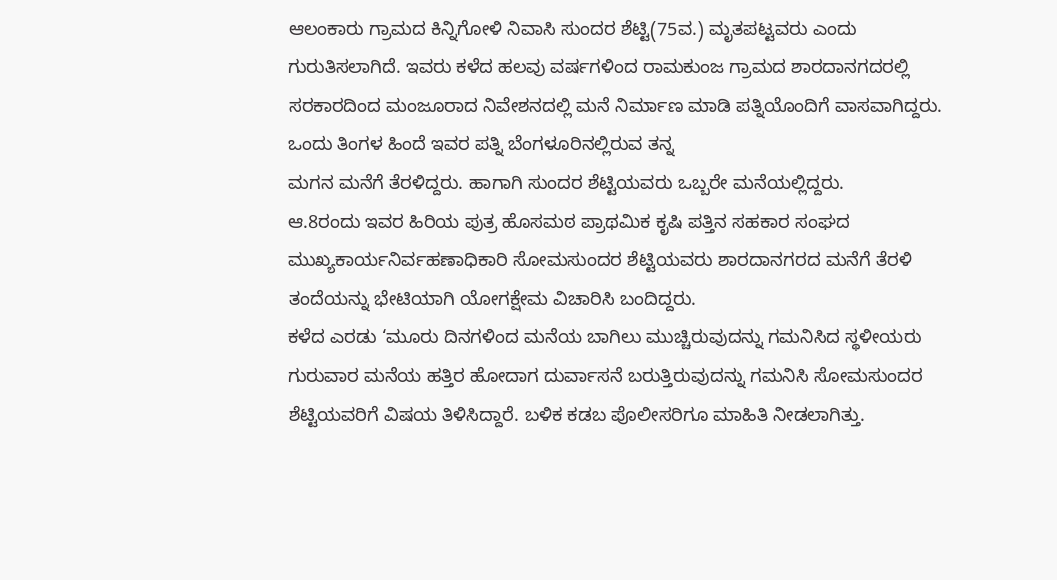ಆಲಂಕಾರು ಗ್ರಾಮದ ಕಿನ್ನಿಗೋಳಿ ನಿವಾಸಿ ಸುಂದರ ಶೆಟ್ಟಿ(75ವ.) ಮೃತಪಟ್ಟವರು ಎಂದು ಗುರುತಿಸಲಾಗಿದೆ. ಇವರು ಕಳೆದ ಹಲವು ವರ್ಷಗಳಿಂದ ರಾಮಕುಂಜ ಗ್ರಾಮದ ಶಾರದಾನಗದರಲ್ಲಿ ಸರಕಾರದಿಂದ ಮಂಜೂರಾದ ನಿವೇಶನದಲ್ಲಿ ಮನೆ ನಿರ್ಮಾಣ ಮಾಡಿ ಪತ್ನಿಯೊಂದಿಗೆ ವಾಸವಾಗಿದ್ದರು. ಒಂದು ತಿಂಗಳ ಹಿಂದೆ ಇವರ ಪತ್ನಿ ಬೆಂಗಳೂರಿನಲ್ಲಿರುವ ತನ್ನ
ಮಗನ ಮನೆಗೆ ತೆರಳಿದ್ದರು. ಹಾಗಾಗಿ ಸುಂದರ ಶೆಟ್ಟಿಯವರು ಒಬ್ಬರೇ ಮನೆಯಲ್ಲಿದ್ದರು.
ಆ.8ರಂದು ಇವರ ಹಿರಿಯ ಪುತ್ರ ಹೊಸಮಠ ಪ್ರಾಥಮಿಕ ಕೃಷಿ ಪತ್ತಿನ ಸಹಕಾರ ಸಂಘದ ಮುಖ್ಯಕಾರ್ಯನಿರ್ವಹಣಾಧಿಕಾರಿ ಸೋಮಸುಂದರ ಶೆಟ್ಟಿಯವರು ಶಾರದಾನಗರದ ಮನೆಗೆ ತೆರಳಿ ತಂದೆಯನ್ನು ಭೇಟಿಯಾಗಿ ಯೋಗಕ್ಷೇಮ ವಿಚಾರಿಸಿ ಬಂದಿದ್ದರು.
ಕಳೆದ ಎರಡು ‘ಮೂರು ದಿನಗಳಿಂದ ಮನೆಯ ಬಾಗಿಲು ಮುಚ್ಚಿರುವುದನ್ನು ಗಮನಿಸಿದ ಸ್ಥಳೀಯರು ಗುರುವಾರ ಮನೆಯ ಹತ್ತಿರ ಹೋದಾಗ ದುರ್ವಾಸನೆ ಬರುತ್ತಿರುವುದನ್ನು ಗಮನಿಸಿ ಸೋಮಸುಂದರ ಶೆಟ್ಟಿಯವರಿಗೆ ವಿಷಯ ತಿಳಿಸಿದ್ದಾರೆ. ಬಳಿಕ ಕಡಬ ಪೊಲೀಸರಿಗೂ ಮಾಹಿತಿ ನೀಡಲಾಗಿತ್ತು.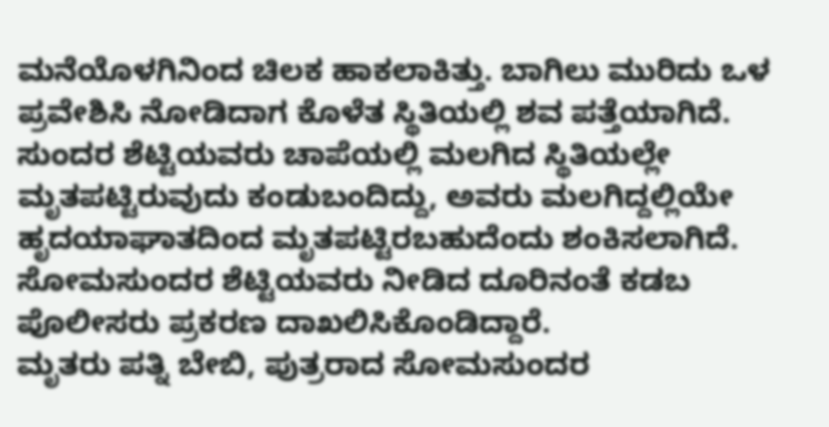ಮನೆಯೊಳಗಿನಿಂದ ಚಿಲಕ ಹಾಕಲಾಕಿತ್ತು. ಬಾಗಿಲು ಮುರಿದು ಒಳ ಪ್ರವೇಶಿಸಿ ನೋಡಿದಾಗ ಕೊಳೆತ ಸ್ಥಿತಿಯಲ್ಲಿ ಶವ ಪತ್ತೆಯಾಗಿದೆ.
ಸುಂದರ ಶೆಟ್ಟಿಯವರು ಚಾಪೆಯಲ್ಲಿ ಮಲಗಿದ ಸ್ಥಿತಿಯಲ್ಲೇ ಮೃತಪಟ್ಟಿರುವುದು ಕಂಡುಬಂದಿದ್ದು, ಅವರು ಮಲಗಿದ್ದಲ್ಲಿಯೇ ಹೃದಯಾಘಾತದಿಂದ ಮೃತಪಟ್ಟಿರಬಹುದೆಂದು ಶಂಕಿಸಲಾಗಿದೆ. ಸೋಮಸುಂದರ ಶೆಟ್ಟಿಯವರು ನೀಡಿದ ದೂರಿನಂತೆ ಕಡಬ ಪೊಲೀಸರು ಪ್ರಕರಣ ದಾಖಲಿಸಿಕೊಂಡಿದ್ದಾರೆ.
ಮೃತರು ಪತ್ನಿ ಬೇಬಿ, ಪುತ್ರರಾದ ಸೋಮಸುಂದರ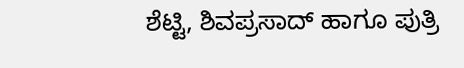ಶೆಟ್ಟಿ, ಶಿವಪ್ರಸಾದ್ ಹಾಗೂ ಪುತ್ರಿ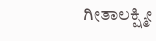ಗೀತಾಲಕ್ಷ್ಮೀ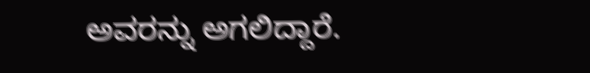ಅವರನ್ನು ಅಗಲಿದ್ದಾರೆ.